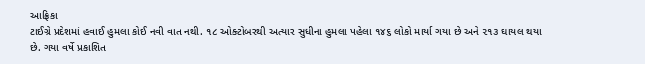આફ્રિકા
ટાઈગ્રે પ્રદેશમાં હવાઈ હુમલા કોઈ નવી વાત નથી. ૧૮ ઓક્ટોબરથી અત્યાર સુધીના હુમલા પહેલા ૧૪૬ લોકો માર્યા ગયા છે અને ૨૧૩ ઘાયલ થયા છે. ગયા વર્ષે પ્રકાશિત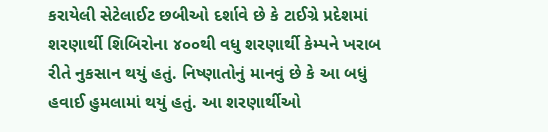કરાયેલી સેટેલાઈટ છબીઓ દર્શાવે છે કે ટાઈગ્રે પ્રદેશમાં શરણાર્થી શિબિરોના ૪૦૦થી વધુ શરણાર્થી કેમ્પને ખરાબ રીતે નુકસાન થયું હતું. નિષ્ણાતોનું માનવું છે કે આ બધું હવાઈ હુમલામાં થયું હતું. આ શરણાર્થીઓ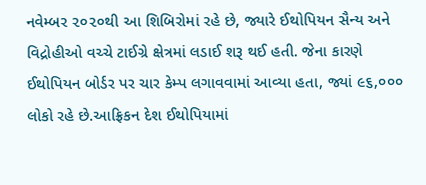નવેમ્બર ૨૦૨૦થી આ શિબિરોમાં રહે છે, જ્યારે ઈથોપિયન સૈન્ય અને વિદ્રોહીઓ વચ્ચે ટાઈગ્રે ક્ષેત્રમાં લડાઈ શરૂ થઈ હતી. જેના કારણે ઈથોપિયન બોર્ડર પર ચાર કેમ્પ લગાવવામાં આવ્યા હતા, જ્યાં ૯૬,૦૦૦ લોકો રહે છે.આફ્રિકન દેશ ઈથોપિયામાં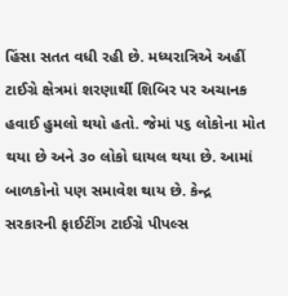હિંસા સતત વધી રહી છે. મધ્યરાત્રિએ અહીં ટાઈગ્રે ક્ષેત્રમાં શરણાર્થી શિબિર પર અચાનક હવાઈ હુમલો થયો હતો. જેમાં ૫૬ લોકોના મોત થયા છે અને ૩૦ લોકો ઘાયલ થયા છે. આમાં બાળકોનો પણ સમાવેશ થાય છે. કેન્દ્ર સરકારની ફાઈટીંગ ટાઈગ્રે પીપલ્સ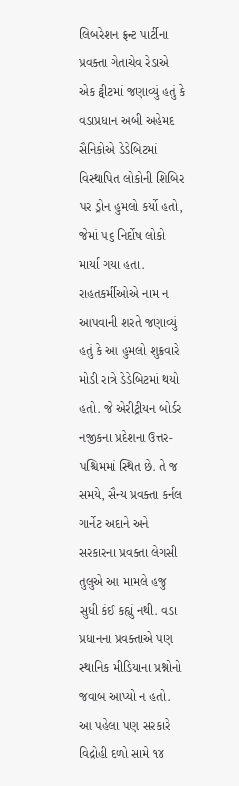લિબરેશન ફ્રન્ટ પાર્ટીના પ્રવક્તા ગેતાચેવ રેડાએ એક ટ્વીટમાં જણાવ્યું હતું કે વડાપ્રધાન અબી અહેમદ સૈનિકોએ ડેડેબિટમાં વિસ્થાપિત લોકોની શિબિર પર ડ્રોન હુમલો કર્યો હતો, જેમાં ૫૬ નિર્દોષ લોકો માર્યા ગયા હતા. રાહતકર્મીઓએ નામ ન આપવાની શરતે જણાવ્યું હતું કે આ હુમલો શુક્રવારે મોડી રાત્રે ડેડેબિટમાં થયો હતો. જે એરીટ્રીયન બોર્ડર નજીકના પ્રદેશના ઉત્તર-પશ્ચિમમાં સ્થિત છે. તે જ સમયે, સૈન્ય પ્રવક્તા કર્નલ ગાર્નેટ અદાને અને સરકારના પ્રવક્તા લેગસી તુલુએ આ મામલે હજુ સુધી કંઈ કહ્યું નથી. વડા પ્રધાનના પ્રવક્તાએ પણ સ્થાનિક મીડિયાના પ્રશ્નોનો જવાબ આપ્યો ન હતો. આ પહેલા પણ સરકારે વિદ્રોહી દળો સામે ૧૪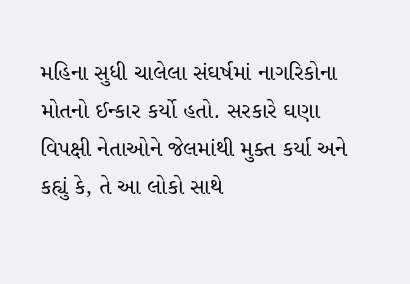મહિના સુધી ચાલેલા સંઘર્ષમાં નાગરિકોના મોતનો ઈન્કાર કર્યો હતો. સરકારે ઘણા વિપક્ષી નેતાઓને જેલમાંથી મુક્ત કર્યા અને કહ્યું કે, તે આ લોકો સાથે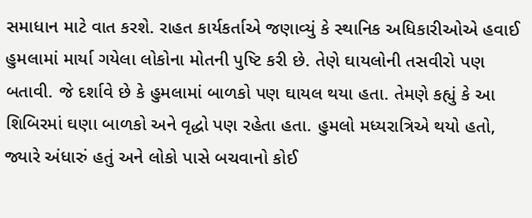સમાધાન માટે વાત કરશે. રાહત કાર્યકર્તાએ જણાવ્યું કે સ્થાનિક અધિકારીઓએ હવાઈ હુમલામાં માર્યા ગયેલા લોકોના મોતની પુષ્ટિ કરી છે. તેણે ઘાયલોની તસવીરો પણ બતાવી. જે દર્શાવે છે કે હુમલામાં બાળકો પણ ઘાયલ થયા હતા. તેમણે કહ્યું કે આ શિબિરમાં ઘણા બાળકો અને વૃદ્ધો પણ રહેતા હતા. હુમલો મધ્યરાત્રિએ થયો હતો, જ્યારે અંધારું હતું અને લોકો પાસે બચવાનો કોઈ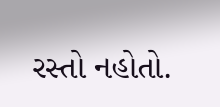રસ્તો નહોતો.